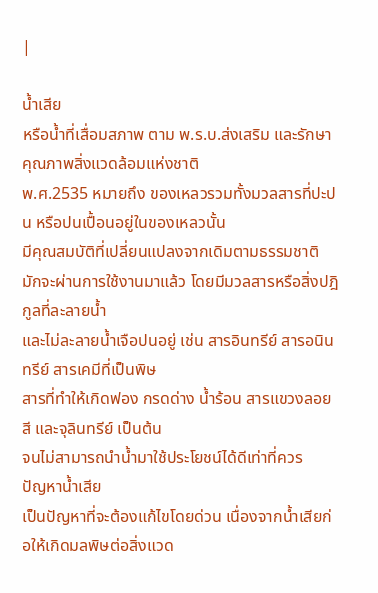|

น้ำเสีย
หรือน้ำที่เสื่อมสภาพ ตาม พ.ร.บ.ส่งเสริม และรักษาคุณภาพสิ่งแวดล้อมแห่งชาติ
พ.ศ.2535 หมายถึง ของเหลวรวมทั้งมวลสารที่ปะปน หรือปนเปื้อนอยู่ในของเหลวนั้น
มีคุณสมบัติที่เปลี่ยนแปลงจากเดิมตามธรรมชาติ มักจะผ่านการใช้งานมาแล้ว โดยมีมวลสารหรือสิ่งปฎิกูลที่ละลายน้ำ
และไม่ละลายน้ำเจือปนอยู่ เช่น สารอินทรีย์ สารอนินทรีย์ สารเคมีที่เป็นพิษ
สารที่ทำให้เกิดฟอง กรดด่าง น้ำร้อน สารแขวงลอย สี และจุลินทรีย์ เป็นต้น
จนไม่สามารถนำน้ำมาใช้ประโยชน์ได้ดีเท่าที่ควร
ปัญหาน้ำเสีย
เป็นปัญหาที่จะต้องแก้ไขโดยด่วน เนื่องจากน้ำเสียก่อให้เกิดมลพิษต่อสิ่งแวด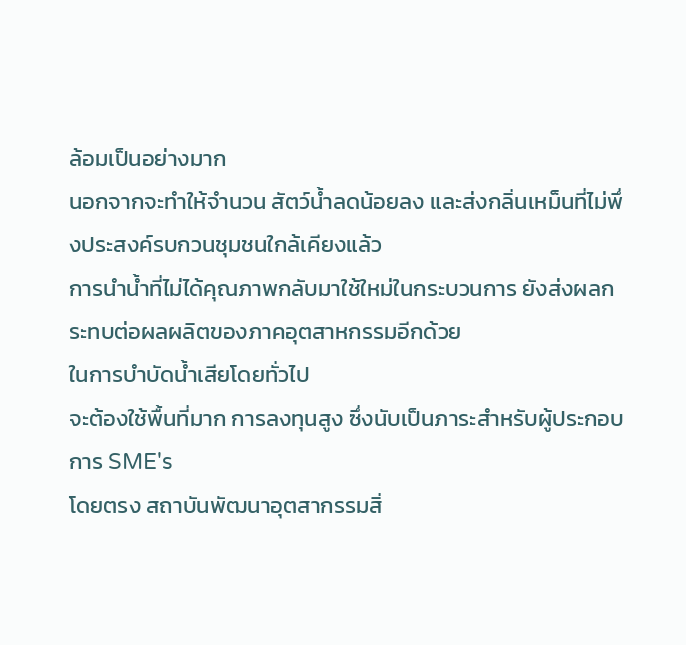ล้อมเป็นอย่างมาก
นอกจากจะทำให้จำนวน สัตว์น้ำลดน้อยลง และส่งกลิ่นเหม็นที่ไม่พึ่งประสงค์รบกวนชุมชนใกล้เคียงแล้ว
การนำน้ำที่ไม่ได้คุณภาพกลับมาใช้ใหม่ในกระบวนการ ยังส่งผลกระทบต่อผลผลิตของภาคอุตสาหกรรมอีกด้วย
ในการบำบัดน้ำเสียโดยทั่วไป
จะต้องใช้พื้นที่มาก การลงทุนสูง ซึ่งนับเป็นภาระสำหรับผู้ประกอบการ SME's
โดยตรง สถาบันพัฒนาอุตสากรรมสิ่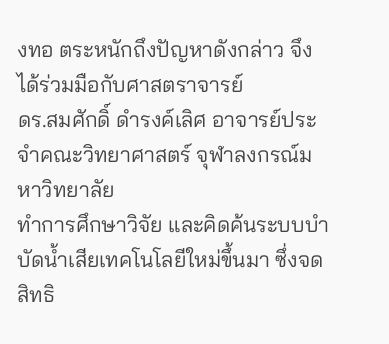งทอ ตระหนักถึงปัญหาดังกล่าว จึงได้ร่วมมือกับศาสตราจารย์
ดร.สมศักดิ์ ดำรงค์เลิศ อาจารย์ประจำคณะวิทยาศาสตร์ จุฬาลงกรณ์มหาวิทยาลัย
ทำการศึกษาวิจัย และคิดค้นระบบบำบัดน้ำเสียเทคโนโลยีใหม่ขึ้นมา ซึ่งจดสิทธิ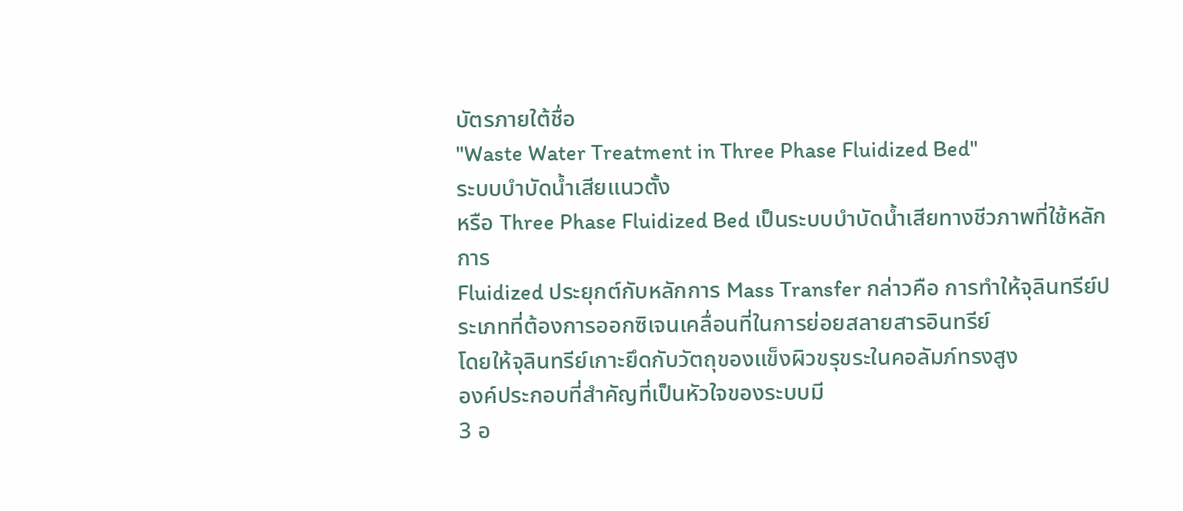บัตรภายใต้ชื่อ
"Waste Water Treatment in Three Phase Fluidized Bed"
ระบบบำบัดน้ำเสียแนวตั้ง
หรือ Three Phase Fluidized Bed เป็นระบบบำบัดน้ำเสียทางชีวภาพที่ใช้หลักการ
Fluidized ประยุกต์กับหลักการ Mass Transfer กล่าวคือ การทำให้จุลินทรีย์ประเภทที่ต้องการออกซิเจนเคลื่อนที่ในการย่อยสลายสารอินทรีย์
โดยให้จุลินทรีย์เกาะยึดกับวัตถุของแข็งผิวขรุขระในคอลัมภ์ทรงสูง
องค์ประกอบที่สำคัญที่เป็นหัวใจของระบบมี
3 อ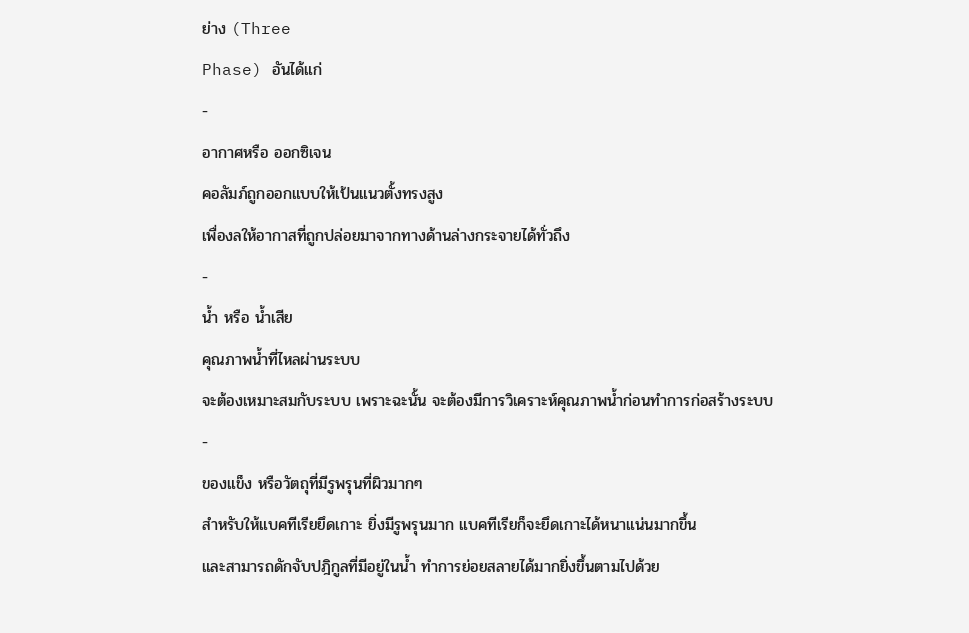ย่าง (Three
Phase) อันได้แก่
-
อากาศหรือ ออกซิเจน
คอลัมภ์ถูกออกแบบให้เป้นแนวตั้งทรงสูง
เพื่องลให้อากาสที่ถูกปล่อยมาจากทางด้านล่างกระจายได้ทั่วถึง
-
น้ำ หรือ น้ำเสีย
คุณภาพน้ำที่ไหลผ่านระบบ
จะต้องเหมาะสมกับระบบ เพราะฉะนั้น จะต้องมีการวิเคราะห์คุณภาพน้ำก่อนทำการก่อสร้างระบบ
-
ของแข็ง หรือวัตถุที่มีรูพรุนที่ผิวมากๆ
สำหรับให้แบคทีเรียยึดเกาะ ยิ่งมีรูพรุนมาก แบคทีเรียก็จะยึดเกาะได้หนาแน่นมากขึ้น
และสามารถดักจับปฎิกูลที่มีอยู่ในน้ำ ทำการย่อยสลายได้มากยิ่งขึ้นตามไปด้วย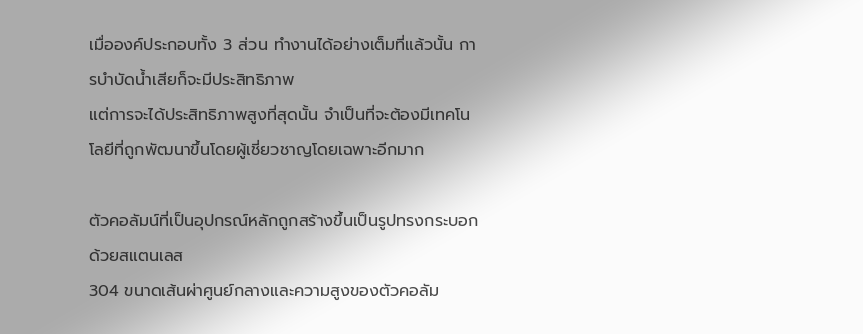เมื่อองค์ประกอบทั้ง 3 ส่วน ทำงานได้อย่างเต็มที่แล้วนั้น การบำบัดน้ำเสียก็จะมีประสิทธิภาพ
แต่การจะได้ประสิทธิภาพสูงที่สุดนั้น จำเป็นที่จะต้องมีเทคโนโลยีที่ถูกพัฒนาขึ้นโดยผู้เชี่ยวชาญโดยเฉพาะอีกมาก

ตัวคอลัมน์ที่เป็นอุปกรณ์หลักถูกสร้างขึ้นเป็นรูปทรงกระบอกด้วยสแตนเลส
304 ขนาดเส้นผ่าศูนย์กลางและความสูงของตัวคอลัม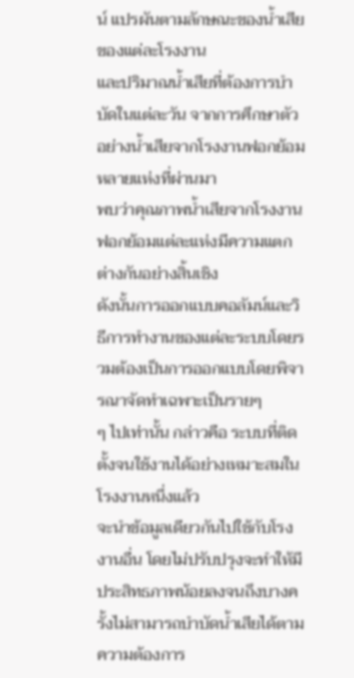น์ แปรผันตามลักษณะของน้ำเสียของแต่ละโรงงาน
และปริมาณน้ำเสียที่ต้องการบำบัดในแต่ละวัน จากการศึกษาตัวอย่างน้ำเสียจากโรงงานฟอกย้อมหลายแห่งที่ผ่านมา
พบว่าคุณภาพน้ำเสียจากโรงงานฟอกย้อมแต่ละแห่งมีความแตกต่างกันอย่างสิ้นเชิง
ดังนั้นการออกแบบคอลัมน์และวิธีการทำงานของแต่ละระบบโดยรวมต้องเป็นการออกแบบโดยพิจารณาจัดทำเฉพาะเป็นรายๆ
ๆ ไปเท่านั้น กล่าวคือ ระบบที่ติดตั้งจนใช้งานได้อย่างเหมาะสมในโรงงานหนึ่งแล้ว
จะนำข้อมูลเดียวกันไปใช้กับโรงงานอื่น โดยไม่ปรับปรุงจะทำให้มีประสิทธภาพน้อยลงจนถึงบางครั้งไม่สามารถบำบัดน้ำเสียได้ตามความต้องการ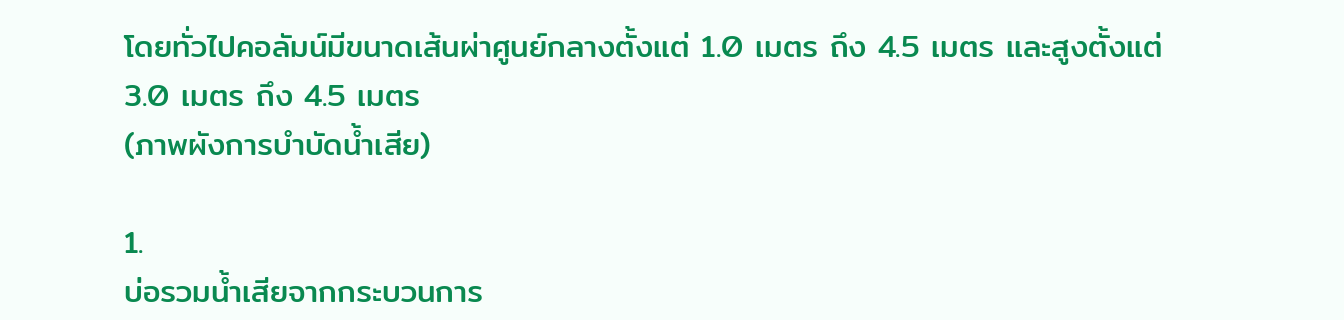โดยทั่วไปคอลัมน์มีขนาดเส้นผ่าศูนย์กลางตั้งแต่ 1.0 เมตร ถึง 4.5 เมตร และสูงตั้งแต่
3.0 เมตร ถึง 4.5 เมตร
(ภาพผังการบำบัดน้ำเสีย)

1.
บ่อรวมน้ำเสียจากกระบวนการ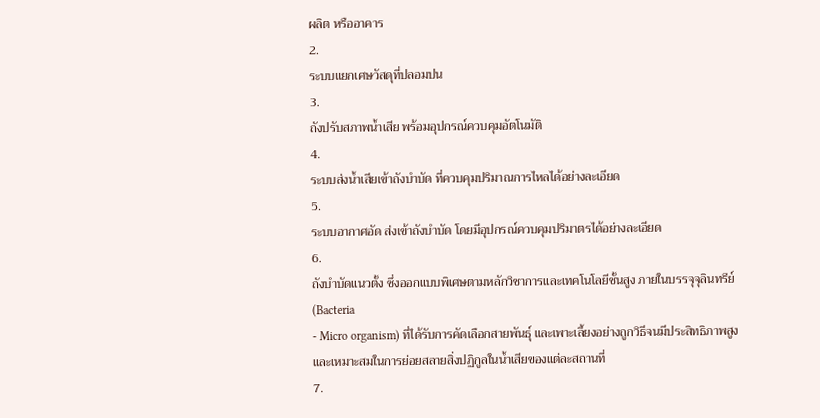ผลิต หรืออาคาร
2.
ระบบแยกเศษวัสดุที่ปลอมปน
3.
ถังปรับสภาพน้ำเสีย พร้อมอุปกรณ์ควบคุมอัตโนมัติ
4.
ระบบส่งน้ำเสียเข้าถังบำบัด ที่ควบคุมปริมาณการไหลได้อย่างละเอียด
5.
ระบบอากาศอัด ส่งเข้าถังบำบัด โดยมีอุปกรณ์ควบคุมปริมาตรได้อย่างละเอียด
6.
ถังบำบัดแนวตั้ง ซึ่งออกแบบพิเศษตามหลักวิชาการและเทคโนโลยีชั้นสูง ภายในบรรจุจุลินทรีย์(Bacteria
- Micro organism) ที่ได้รับการคัดเลือกสายพันธุ์ และเพาะเลี้ยงอย่างถูกวิธีจนมีประสิทธิภาพสูงและเหมาะสมในการย่อยสลายสิ่งปฏิกูลในน้ำเสียของแต่ละสถานที่
7.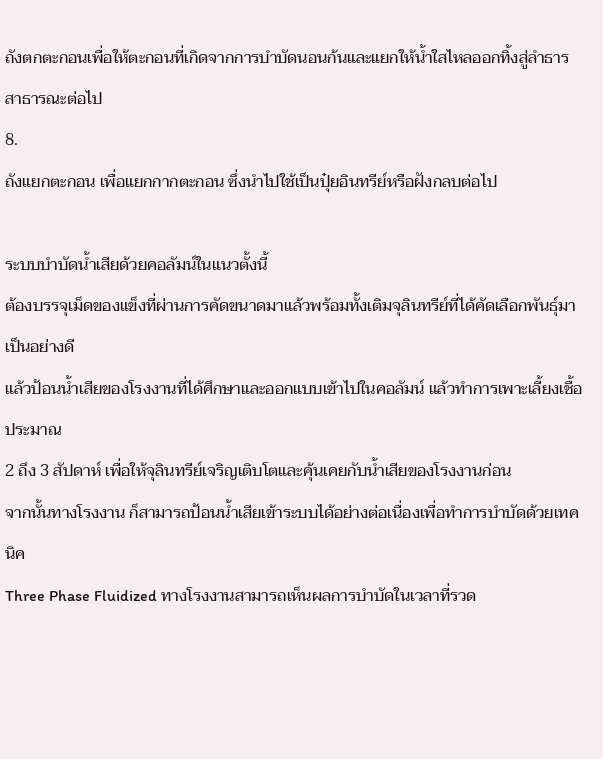ถังตกตะกอนเพื่อให้ตะกอนที่เกิดจากการบำบัดนอนก้นและแยกให้น้ำใสไหลออกทิ้งสู่ลำธารสาธารณะต่อไป
8.
ถังแยกตะกอน เพื่อแยกกากตะกอน ซึ่งนำไปใช้เป็นปุ๋ยอินทรีย์หรือฝังกลบต่อไป

ระบบบำบัดน้ำเสียด้วยคอลัมน์ในแนวตั้งนี้
ต้องบรรจุเม็ดของแข็งที่ผ่านการคัดขนาดมาแล้วพร้อมทั้งเติมจุลินทรีย์ที่ได้คัดเลือกพันธุ์มาเป็นอย่างดี
แล้วป้อนน้ำเสียของโรงงานที่ได้ศึกษาและออกแบบเข้าไปในคอลัมน์ แล้วทำการเพาะเลี้ยงเชื้อประมาณ
2 ถึง 3 สัปดาห์ เพื่อให้จุลินทรีย์เจริญเติบโตและคุ้นเคยกับน้ำเสียของโรงงานก่อน
จากนั้นทางโรงงาน ก็สามารถป้อนน้ำเสียเข้าระบบได้อย่างต่อเนื่องเพื่อทำการบำบัดด้วยเทคนิค
Three Phase Fluidized ทางโรงงานสามารถเห็นผลการบำบัดในเวลาที่รวด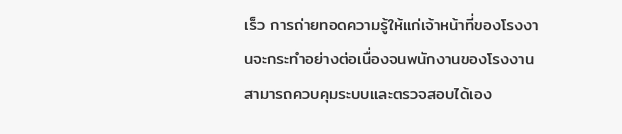เร็ว การถ่ายทอดความรู้ให้แก่เจ้าหน้าที่ของโรงงานจะกระทำอย่างต่อเนื่องจนพนักงานของโรงงานสามารถควบคุมระบบและตรวจสอบได้เอง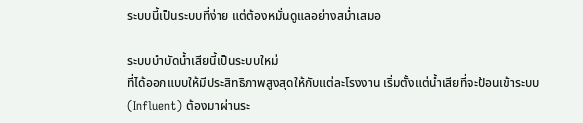ระบบนี้เป็นระบบที่ง่าย แต่ต้องหมั่นดูแลอย่างสม่ำเสมอ

ระบบบำบัดน้ำเสียนี้เป็นระบบใหม่
ที่ได้ออกแบบให้มีประสิทธิภาพสูงสุดให้กับแต่ละโรงงาน เริ่มตั้งแต่น้ำเสียที่จะป้อนเข้าระบบ
(Influent) ต้องมาผ่านระ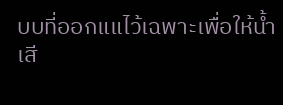บบที่ออกแแไว้เฉพาะเพื่อให้น้ำเสี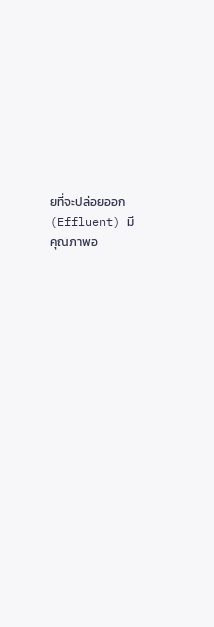ยที่จะปล่อยออก
(Effluent) มีคุณภาพอ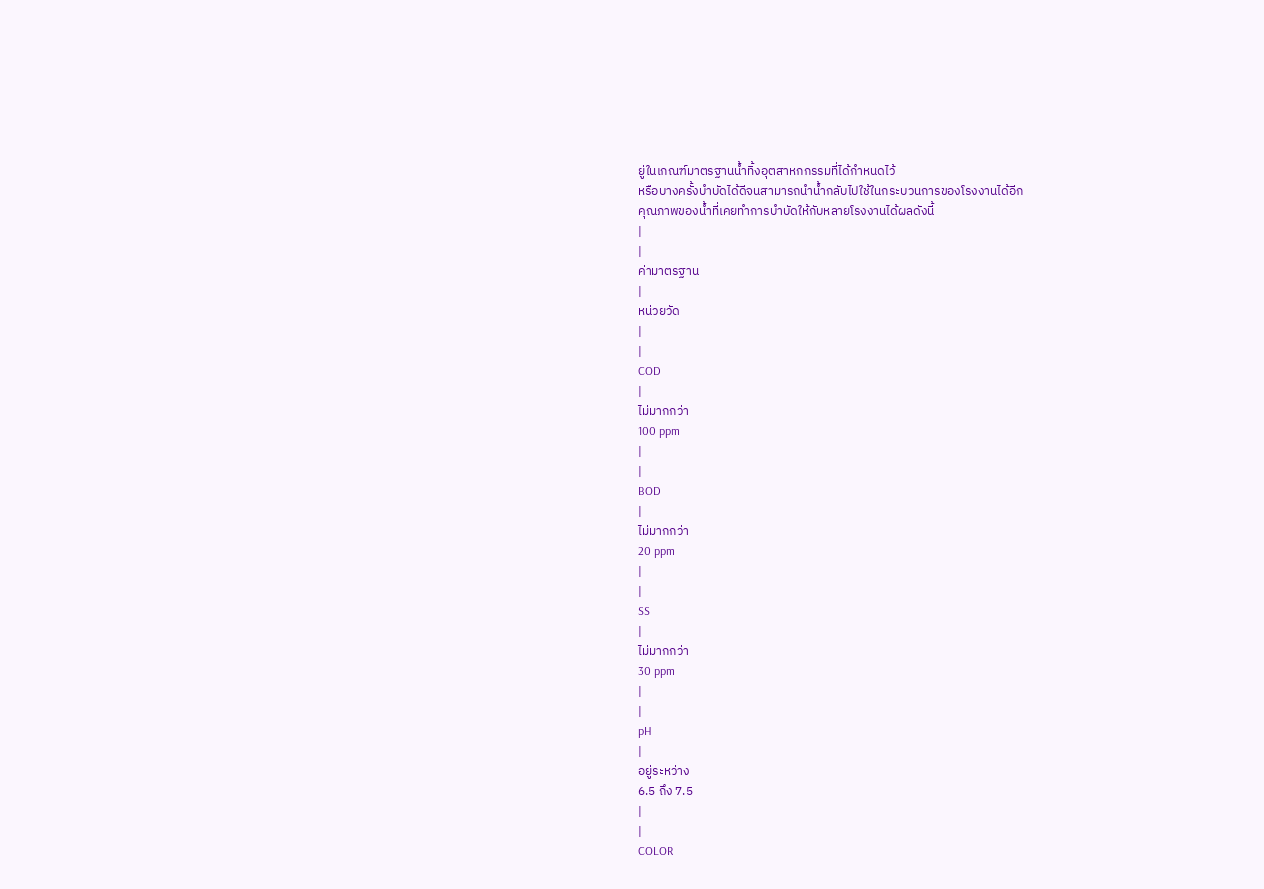ยู่ในเกณฑ์มาตรฐานน้ำทิ้งอุตสาหกกรรมที่ได้กำหนดไว้
หรือบางครั้งบำบัดได้ดีจนสามารถนำน้ำกลับไปใช้ในกระบวนการของโรงงานได้อีก
คุณภาพของน้ำที่เคยทำการบำบัดให้กับหลายโรงงานได้ผลดังนี้
|
|
ค่ามาตรฐาน
|
หน่วยวัด
|
|
COD
|
ไม่มากกว่า
100 ppm
|
|
BOD
|
ไม่มากกว่า
20 ppm
|
|
SS
|
ไม่มากกว่า
30 ppm
|
|
pH
|
อยู่ระหว่าง
6.5 ถึง 7.5
|
|
COLOR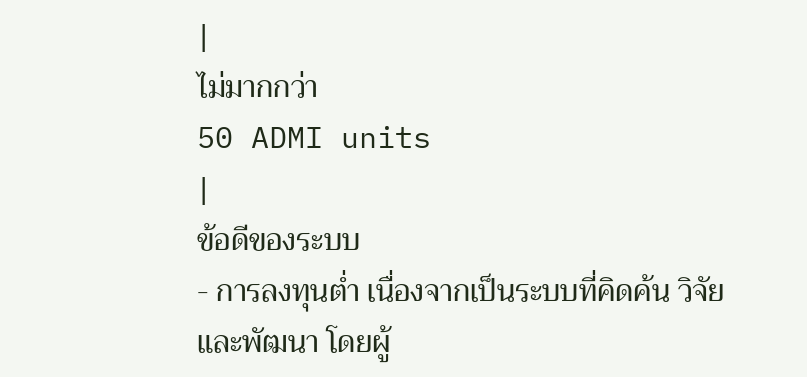|
ไม่มากกว่า
50 ADMI units
|
ข้อดีของระบบ
- การลงทุนต่ำ เนื่องจากเป็นระบบที่คิดค้น วิจัย และพัฒนา โดยผู้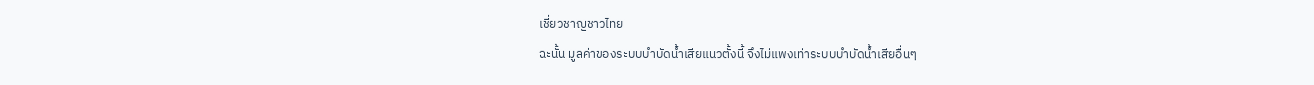เชี่ยวชาญชาวไทย
ฉะนั้น มูลค่าของระบบบำบัดน้ำเสียแนวตั้งนี้ จึงไม่แพงเท่าระบบบำบัดน้ำเสียอื่นๆ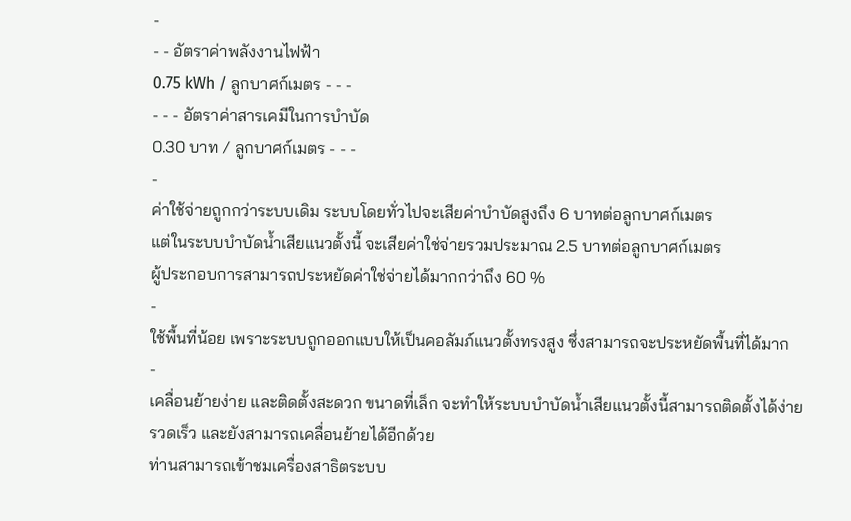-
- - อัตราค่าพลังงานไฟฟ้า
0.75 kWh / ลูกบาศก์เมตร - - -
- - - อัตราค่าสารเคมีในการบำบัด
0.30 บาท / ลูกบาศก์เมตร - - -
-
ค่าใช้จ่ายถูกกว่าระบบเดิม ระบบโดยทั่วไปจะเสียค่าบำบัดสูงถึง 6 บาทต่อลูกบาศก์เมตร
แต่ในระบบบำบัดน้ำเสียแนวตั้งนี้ จะเสียค่าใช่จ่ายรวมประมาณ 2.5 บาทต่อลูกบาศก์เมตร
ผู้ประกอบการสามารถประหยัดค่าใช่จ่ายได้มากกว่าถึง 60 %
-
ใช้พื้นที่น้อย เพราะระบบถูกออกแบบให้เป็นคอลัมภ์แนวตั้งทรงสูง ซึ่งสามารถจะประหยัดพื้นที่ได้มาก
-
เคลื่อนย้ายง่าย และติดตั้งสะดวก ขนาดที่เล็ก จะทำให้ระบบบำบัดน้ำเสียแนวตั้งนี้สามารถติดตั้งได้ง่าย
รวดเร็ว และยังสามารถเคลื่อนย้ายได้อีกด้วย
ท่านสามารถเข้าชมเครื่องสาธิตระบบ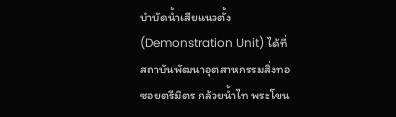บำบัดน้ำเสียแนวตั้ง
(Demonstration Unit) ได้ที่
สถาบันพัฒนาอุตสาหกรรมสิ่งทอ
ซอยตรีมิตร กล้วยน้ำไท พระโขน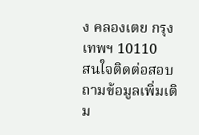ง คลองเตย กรุงเทพฯ 10110
สนใจติดต่อสอบถามข้อมูลเพิ่มเติม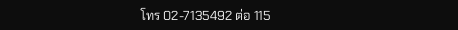โทร 02-7135492 ต่อ 115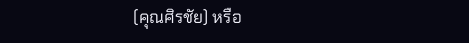(คุณศิรชัย) หรือ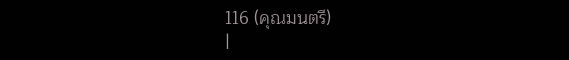116 (คุณมนตรี)
|